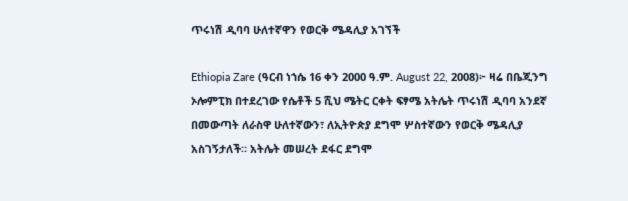ጥሩነሽ ዲባባ ሁለተኛዋን የወርቅ ሜዳሊያ አገኘች

Ethiopia Zare (ዓርብ ነኀሴ 16 ቀን 2000 ዓ.ም. August 22, 2008)፦ ዛሬ በቤጂንግ ኦሎምፒክ በተደረገው የሴቶች 5 ሺህ ሜትር ርቀት ፍፃሜ አትሌት ጥሩነሽ ዲባባ አንደኛ በመውጣት ለራስዋ ሁለተኛውን፣ ለኢትዮጵያ ደግሞ ሦስተኛውን የወርቅ ሜዳሊያ አስገኝታለች። አትሌት መሠረት ደፋር ደግሞ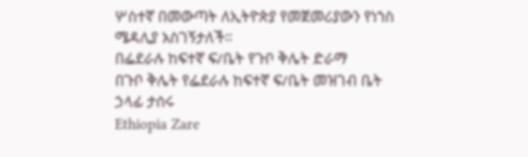ሦስተኛ በመውጣት ለኢትዮጵያ የመጀመሪያውን የነኀስ ሜዳሊያ አስገኝታለች።
በፌደራሉ ከፍተኛ ፍ/ቤት የጉቦ ቅሌት ድራማ
በጉቦ ቅሌት የፌደራሉ ከፍተኛ ፍ/ቤት መዝገብ ቤት ኃላፊ ታሰሩ
Ethiopia Zare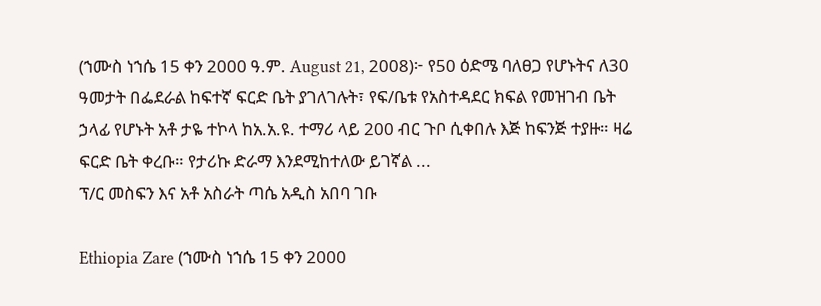(ኀሙስ ነኀሴ 15 ቀን 2000 ዓ.ም. August 21, 2008)፦ የ50 ዕድሜ ባለፀጋ የሆኑትና ለ30 ዓመታት በፌደራል ከፍተኛ ፍርድ ቤት ያገለገሉት፣ የፍ/ቤቱ የአስተዳደር ክፍል የመዝገብ ቤት ኃላፊ የሆኑት አቶ ታዬ ተኮላ ከአ.አ.ዩ. ተማሪ ላይ 200 ብር ጉቦ ሲቀበሉ እጅ ከፍንጅ ተያዙ። ዛሬ ፍርድ ቤት ቀረቡ። የታሪኩ ድራማ እንደሚከተለው ይገኛል ...
ፕ/ር መስፍን እና አቶ አስራት ጣሴ አዲስ አበባ ገቡ

Ethiopia Zare (ኀሙስ ነኀሴ 15 ቀን 2000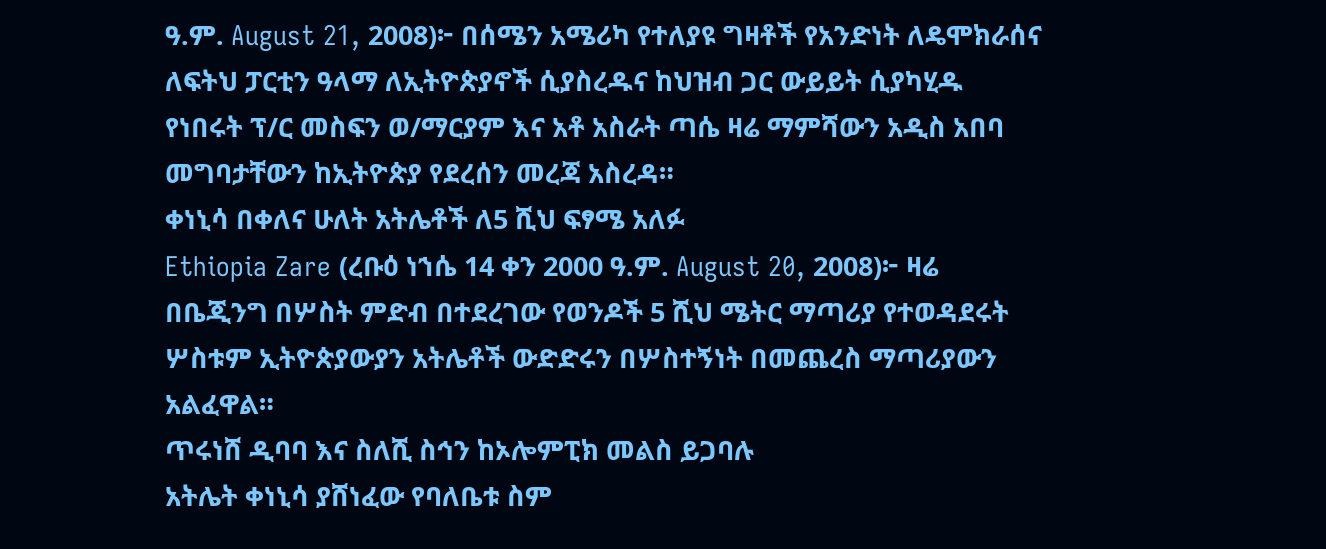ዓ.ም. August 21, 2008)፦ በሰሜን አሜሪካ የተለያዩ ግዛቶች የአንድነት ለዴሞክራሰና ለፍትህ ፓርቲን ዓላማ ለኢትዮጵያኖች ሲያስረዱና ከህዝብ ጋር ውይይት ሲያካሂዱ የነበሩት ፕ/ር መስፍን ወ/ማርያም እና አቶ አስራት ጣሴ ዛሬ ማምሻውን አዲስ አበባ መግባታቸውን ከኢትዮጵያ የደረሰን መረጃ አስረዳ።
ቀነኒሳ በቀለና ሁለት አትሌቶች ለ5 ሺህ ፍፃሜ አለፉ
Ethiopia Zare (ረቡዕ ነኀሴ 14 ቀን 2000 ዓ.ም. August 20, 2008)፦ ዛሬ በቤጂንግ በሦስት ምድብ በተደረገው የወንዶች 5 ሺህ ሜትር ማጣሪያ የተወዳደሩት ሦስቱም ኢትዮጵያውያን አትሌቶች ውድድሩን በሦስተኝነት በመጨረስ ማጣሪያውን አልፈዋል።
ጥሩነሸ ዲባባ እና ስለሺ ስኅን ከኦሎምፒክ መልስ ይጋባሉ
አትሌት ቀነኒሳ ያሸነፈው የባለቤቱ ስም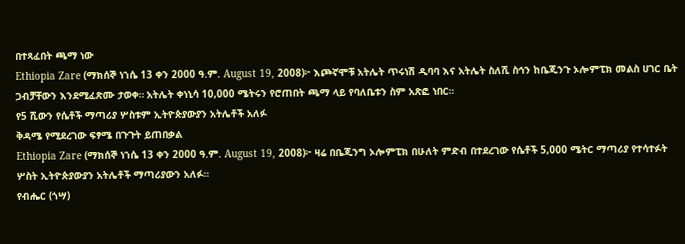በተጻፈበት ጫማ ነው
Ethiopia Zare (ማክሰኞ ነኀሴ 13 ቀን 2000 ዓ.ም. August 19, 2008)፦ እጮኛሞቹ አትሌት ጥሩነሽ ዲባባ እና አትሌት ስለሺ ስኅን ከቤጂንጉ ኦሎምፒክ መልስ ሀገር ቤት ጋብቻቸውን እንደሚፈጽሙ ታወቀ። አትሌት ቀነኒሳ 10,000 ሜትሩን የሮጠበት ጫማ ላይ የባለቤቱን ስም አጽፎ ነበር።
የ5 ሺውን የሴቶች ማጣሪያ ሦስቱም ኢትዮጵያውያን አትሌቶች አለፉ
ቅዳሜ የሚደረገው ፍፃሜ በጉጉት ይጠበቃል
Ethiopia Zare (ማክሰኞ ነኀሴ 13 ቀን 2000 ዓ.ም. August 19, 2008)፦ ዛሬ በቤጂንግ ኦሎምፒክ በሁለት ምድብ በተደረገው የሴቶች 5,000 ሜትር ማጣሪያ የተሳተፉት ሦስት ኢትዮጵያውያን አትሌቶች ማጣሪያውን አለፉ።
የብሔር (ጎሣ)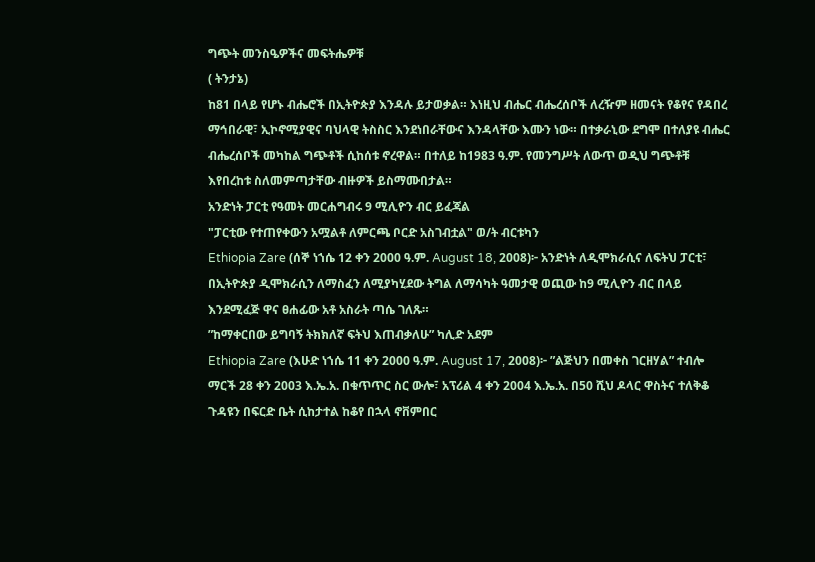ግጭት መንስዔዎችና መፍትሔዎቹ
( ትንታኔ)
ከ81 በላይ የሆኑ ብሔሮች በኢትዮጵያ እንዳሉ ይታወቃል። እነዚህ ብሔር ብሔረሰቦች ለረዥም ዘመናት የቆየና የዳበረ ማኅበራዊ፣ ኢኮኖሚያዊና ባህላዊ ትስስር እንደነበራቸውና እንዳላቸው እሙን ነው። በተቃራኒው ደግሞ በተለያዩ ብሔር ብሔረሰቦች መካከል ግጭቶች ሲከሰቱ ኖረዋል። በተለይ ከ1983 ዓ.ም. የመንግሥት ለውጥ ወዲህ ግጭቶቹ እየበረከቱ ስለመምጣታቸው ብዙዎች ይስማሙበታል።
አንድነት ፓርቲ የዓመት መርሐግብሩ 9 ሚሊዮን ብር ይፈጃል
"ፓርቲው የተጠየቀውን አሟልቶ ለምርጫ ቦርድ አስገብቷል" ወ/ት ብርቱካን
Ethiopia Zare (ሰኞ ነኀሴ 12 ቀን 2000 ዓ.ም. August 18, 2008)፦ አንድነት ለዲሞክራሲና ለፍትህ ፓርቲ፣ በኢትዮጵያ ዲሞክራሲን ለማስፈን ለሚያካሂደው ትግል ለማሳካት ዓመታዊ ወጪው ከ9 ሚሊዮን ብር በላይ እንደሚፈጅ ዋና ፀሐፊው አቶ አስራት ጣሴ ገለጹ።
”ከማቀርበው ይግባኝ ትክክለኛ ፍትህ እጠብቃለሁ” ካሊድ አደም
Ethiopia Zare (እሁድ ነኀሴ 11 ቀን 2000 ዓ.ም. August 17, 2008)፦ ”ልጅህን በመቀስ ገርዘሃል” ተብሎ ማርች 28 ቀን 2003 እ.ኤ.አ. በቁጥጥር ስር ውሎ፣ አፕሪል 4 ቀን 2004 እ.ኤ.አ. በ50 ሺህ ዶላር ዋስትና ተለቅቆ ጉዳዩን በፍርድ ቤት ሲከታተል ከቆየ በኋላ ኖቨምበር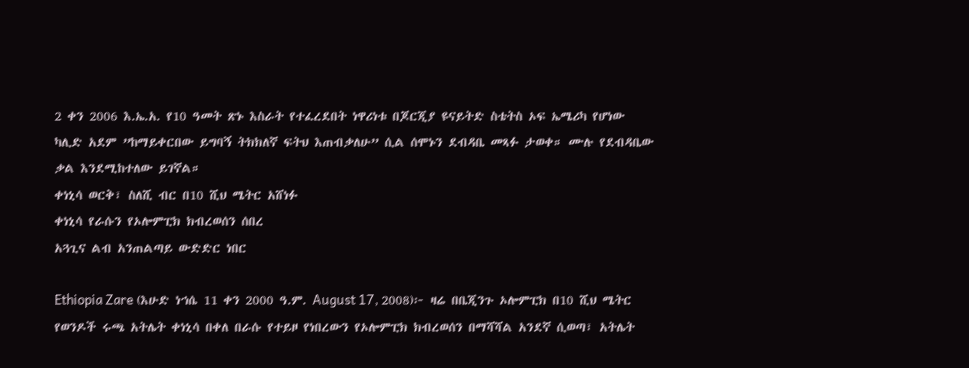2 ቀን 2006 እ.ኤ.አ. የ10 ዓመት ጽኑ እስራት የተፈረደበት ነዋሪነቱ በጆርጂያ ዩናይትድ ስቴትስ ኦፍ ኤሜሪካ የሆነው ካሊድ አደም ”ከማይቀርበው ይግባኝ ትክክለኛ ፍትህ እጠብቃለሁ” ሲል ሰሞኑን ደብዳቤ መጻፉ ታወቀ። ሙሉ የደብዳቤው ቃል እንደሚከተለው ይገኛል።
ቀነኒሳ ወርቅ፣ ስለሺ ብር በ10 ሺህ ሜትር አሸነፉ
ቀነኒሳ የራሱን የኦሎምፒክ ክብረወሰን ሰበረ
አጓጊና ልብ አንጠልጣይ ውድድር ነበር

Ethiopia Zare (እሁድ ነኀሴ 11 ቀን 2000 ዓ.ም. August 17, 2008)፦ ዛሬ በቤጂንጉ ኦሎምፒክ በ10 ሺህ ሜትር የወንዶች ሩጫ አትሌት ቀነኒሳ በቀለ በራሱ የተይዞ የነበረውን የኦሎምፒክ ክብረወሰን በማሻሻል አንደኛ ሲወጣ፣ አትሌት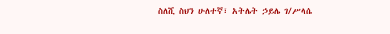ስለሺ ስህን ሁለተኛ፣ አትሌት ኃይሌ ገ/ሥላሴ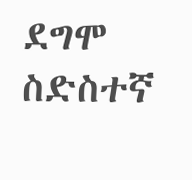ደግሞ ስድስተኛ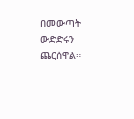በመውጣት ውድድሩን ጨርሰዋል።